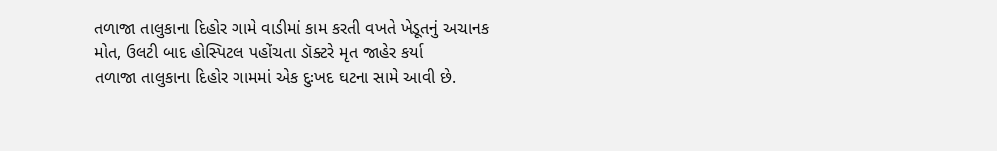તળાજા તાલુકાના દિહોર ગામે વાડીમાં કામ કરતી વખતે ખેડૂતનું અચાનક મોત, ઉલટી બાદ હોસ્પિટલ પહોંચતા ડૉક્ટરે મૃત જાહેર કર્યા
તળાજા તાલુકાના દિહોર ગામમાં એક દુઃખદ ઘટના સામે આવી છે.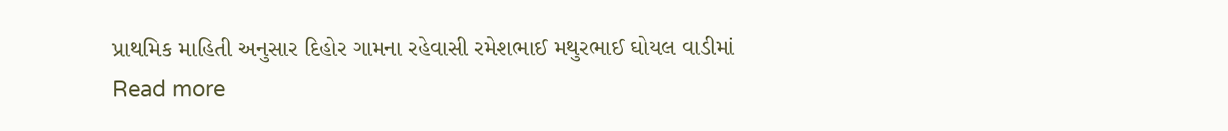પ્રાથમિક માહિતી અનુસાર દિહોર ગામના રહેવાસી રમેશભાઈ મથુરભાઈ ઘોયલ વાડીમાં
Read more